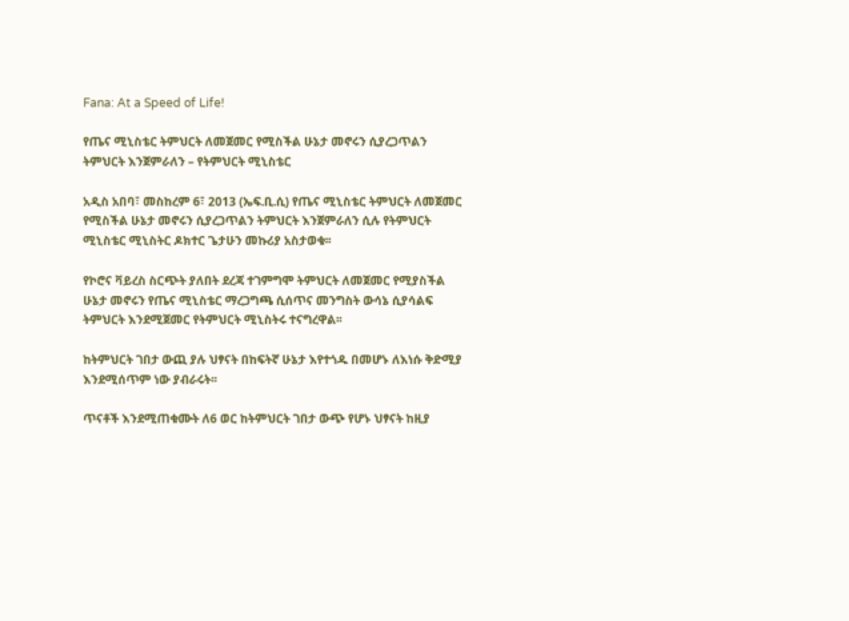Fana: At a Speed of Life!

የጤና ሚኒስቴር ትምህርት ለመጀመር የሚስችል ሁኔታ መኖሩን ሲያረጋጥልን ትምህርት እንጀምራለን – የትምህርት ሚኒስቴር

አዲስ አበባ፣ መስከረም 6፣ 2013 (ኤፍ.ቢ.ሲ) የጤና ሚኒስቴር ትምህርት ለመጀመር የሚስችል ሁኔታ መኖሩን ሲያረጋጥልን ትምህርት እንጀምራለን ሲሉ የትምህርት ሚኒስቴር ሚኒስትር ዶክተር ጌታሁን መኩሪያ አስታወቁ፡፡

የኮሮና ቫይረስ ስርጭት ያለበት ደረጃ ተገምግሞ ትምህርት ለመጀመር የሚያስችል ሁኔታ መኖሩን የጤና ሚኒስቴር ማረጋግጫ ሲሰጥና መንግስት ውሳኔ ሲያሳልፍ ትምህርት እንደሚጀመር የትምህርት ሚኒስትሩ ተናግረዋል፡፡

ከትምህርት ገበታ ውጪ ያሉ ህፃናት በከፍትኛ ሁኔታ እየተጎዱ በመሆኑ ለእነሱ ቅድሚያ እንደሚሰጥም ነው ያብራሩት፡፡

ጥናቶች እንደሚጠቁሙት ለ6 ወር ከትምህርት ገበታ ውጭ የሆኑ ህፃናት ከዚያ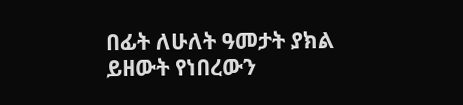በፊት ለሁለት ዓመታት ያክል ይዘውት የነበረውን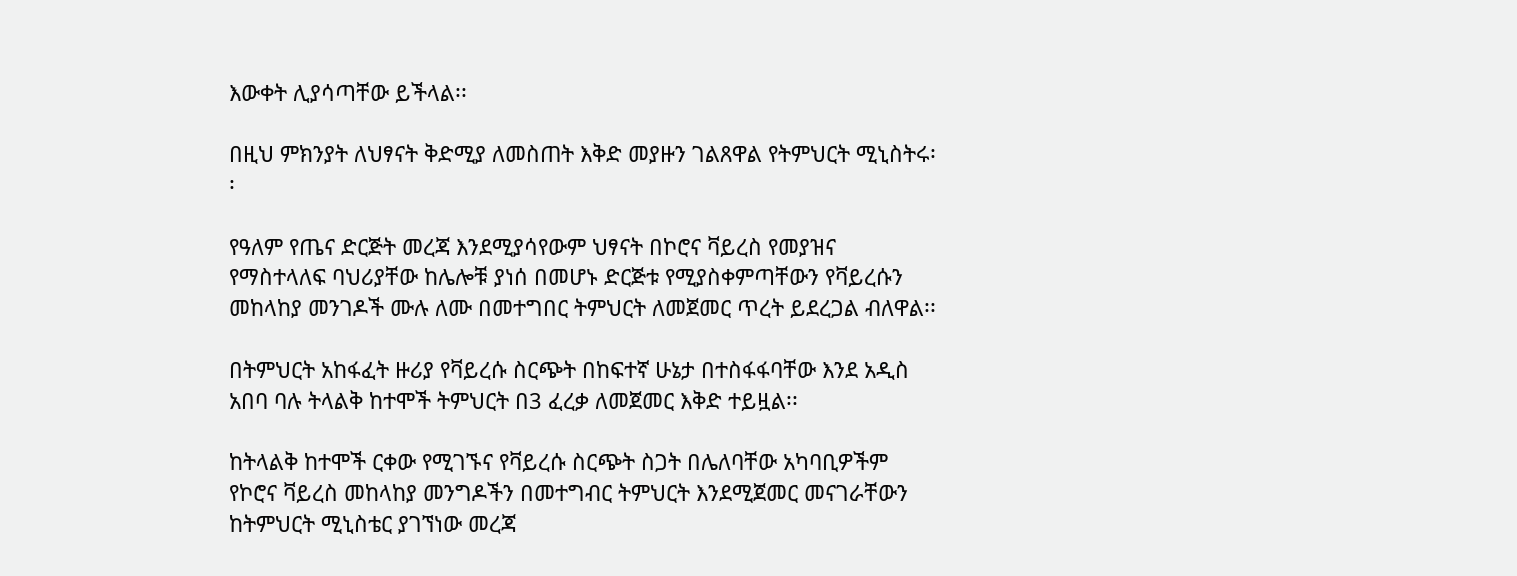እውቀት ሊያሳጣቸው ይችላል፡፡

በዚህ ምክንያት ለህፃናት ቅድሚያ ለመስጠት እቅድ መያዙን ገልጸዋል የትምህርት ሚኒስትሩ፡፡

የዓለም የጤና ድርጅት መረጃ እንደሚያሳየውም ህፃናት በኮሮና ቫይረስ የመያዝና የማስተላለፍ ባህሪያቸው ከሌሎቹ ያነሰ በመሆኑ ድርጅቱ የሚያስቀምጣቸውን የቫይረሱን መከላከያ መንገዶች ሙሉ ለሙ በመተግበር ትምህርት ለመጀመር ጥረት ይደረጋል ብለዋል፡፡

በትምህርት አከፋፈት ዙሪያ የቫይረሱ ስርጭት በከፍተኛ ሁኔታ በተስፋፋባቸው እንደ አዲስ አበባ ባሉ ትላልቅ ከተሞች ትምህርት በ3 ፈረቃ ለመጀመር እቅድ ተይዟል፡፡

ከትላልቅ ከተሞች ርቀው የሚገኙና የቫይረሱ ስርጭት ስጋት በሌለባቸው አካባቢዎችም የኮሮና ቫይረስ መከላከያ መንግዶችን በመተግብር ትምህርት እንደሚጀመር መናገራቸውን ከትምህርት ሚኒስቴር ያገኘነው መረጃ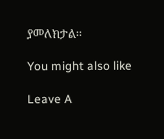ያመለክታል፡፡

You might also like

Leave A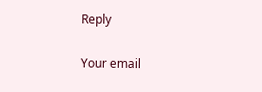Reply

Your email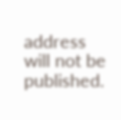address will not be published.